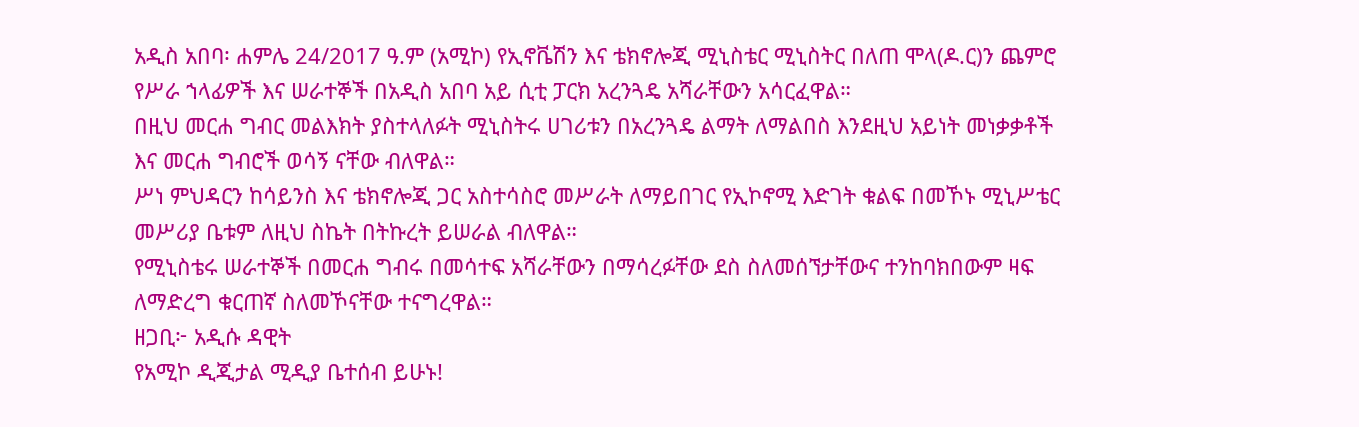አዲስ አበባ፡ ሐምሌ 24/2017 ዓ.ም (አሚኮ) የኢኖቬሽን እና ቴክኖሎጂ ሚኒስቴር ሚኒስትር በለጠ ሞላ(ዶ.ር)ን ጨምሮ የሥራ ኀላፊዎች እና ሠራተኞች በአዲስ አበባ አይ ሲቲ ፓርክ አረንጓዴ አሻራቸውን አሳርፈዋል።
በዚህ መርሐ ግብር መልእክት ያስተላለፉት ሚኒስትሩ ሀገሪቱን በአረንጓዴ ልማት ለማልበስ እንደዚህ አይነት መነቃቃቶች እና መርሐ ግብሮች ወሳኝ ናቸው ብለዋል።
ሥነ ምህዳርን ከሳይንስ እና ቴክኖሎጂ ጋር አስተሳስሮ መሥራት ለማይበገር የኢኮኖሚ እድገት ቁልፍ በመኾኑ ሚኒሥቴር መሥሪያ ቤቱም ለዚህ ስኬት በትኩረት ይሠራል ብለዋል።
የሚኒስቴሩ ሠራተኞች በመርሐ ግብሩ በመሳተፍ አሻራቸውን በማሳረፉቸው ደስ ስለመሰኘታቸውና ተንከባክበውም ዛፍ ለማድረግ ቁርጠኛ ስለመኾናቸው ተናግረዋል።
ዘጋቢ፦ አዲሱ ዳዊት
የአሚኮ ዲጂታል ሚዲያ ቤተሰብ ይሁኑ!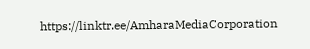https://linktr.ee/AmharaMediaCorporation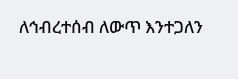ለኅብረተሰብ ለውጥ እንተጋለን